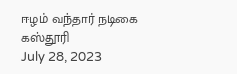ஈழம் வந்தார் நடிகை கஸ்தூரி
July 28, 2023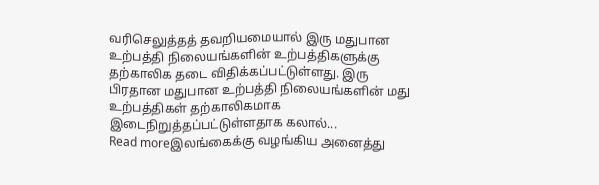வரிசெலுத்தத் தவறியமையால் இரு மதுபான உற்பத்தி நிலையங்களின் உற்பத்திகளுக்கு தற்காலிக தடை விதிக்கப்பட்டுள்ளது. இரு பிரதான மதுபான உற்பத்தி நிலையங்களின் மது உற்பத்திகள் தற்காலிகமாக இடைநிறுத்தப்பட்டுள்ளதாக கலால்...
Read moreஇலங்கைக்கு வழங்கிய அனைத்து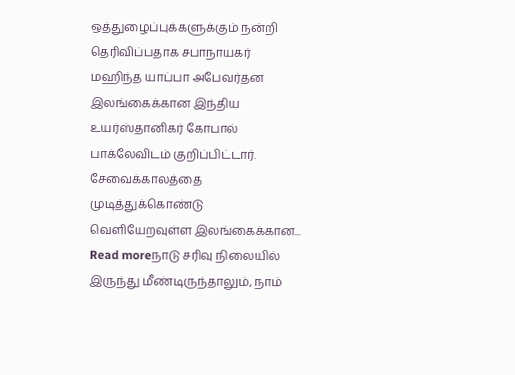ஒத்துழைப்புக்களுக்கும் நன்றி தெரிவிப்பதாக சபாநாயகர் மஹிந்த யாப்பா அபேவர்தன இலங்கைக்கான இந்திய உயர்ஸ்தானிகர் கோபால் பாக்லேவிடம் குறிப்பிட்டார். சேவைக்காலத்தை முடித்துக்கொண்டு வெளியேறவுள்ள இலங்கைக்கான...
Read moreநாடு சரிவு நிலையில் இருந்து மீண்டிருந்தாலும், நாம்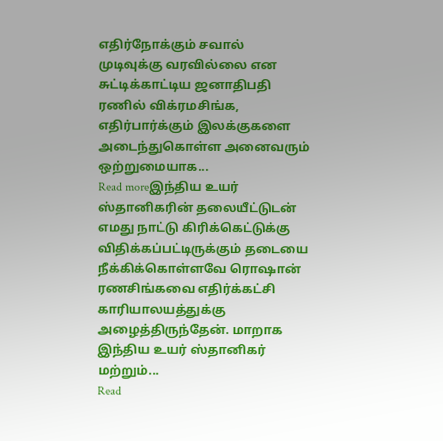எதிர்நோக்கும் சவால் முடிவுக்கு வரவில்லை என சுட்டிக்காட்டிய ஜனாதிபதி ரணில் விக்ரமசிங்க, எதிர்பார்க்கும் இலக்குகளை அடைந்துகொள்ள அனைவரும் ஒற்றுமையாக...
Read moreஇந்திய உயர் ஸ்தானிகரின் தலையீட்டுடன் எமது நாட்டு கிரிக்கெட்டுக்கு விதிக்கப்பட்டிருக்கும் தடையை நீக்கிக்கொள்ளவே ரொஷான் ரணசிங்கவை எதிர்க்கட்சி காரியாலயத்துக்கு அழைத்திருந்தேன். மாறாக இந்திய உயர் ஸ்தானிகர் மற்றும்...
Read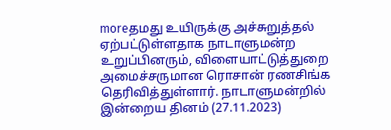moreதமது உயிருக்கு அச்சுறுத்தல் ஏற்பட்டுள்ளதாக நாடாளுமன்ற உறுப்பினரும், விளையாட்டுத்துறை அமைச்சருமான ரொசான் ரணசிங்க தெரிவித்துள்ளார். நாடாளுமன்றில் இன்றைய தினம் (27.11.2023)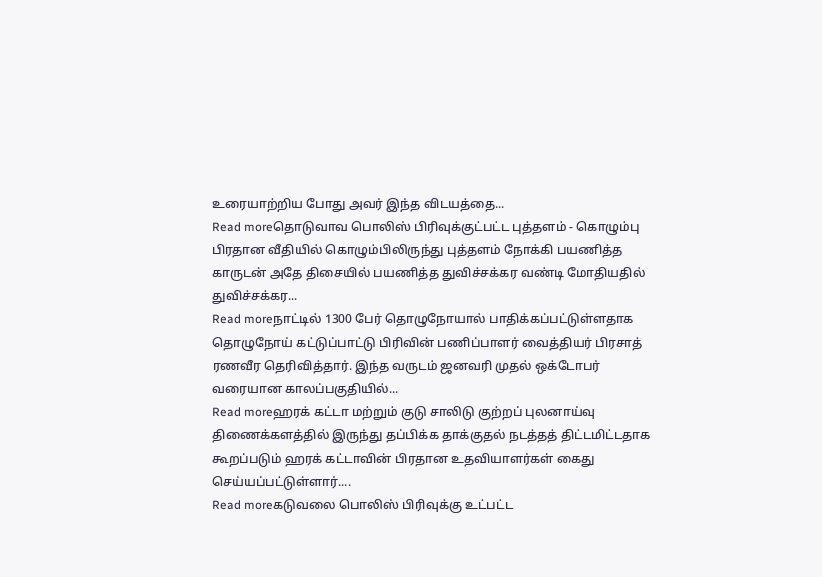உரையாற்றிய போது அவர் இந்த விடயத்தை...
Read moreதொடுவாவ பொலிஸ் பிரிவுக்குட்பட்ட புத்தளம் - கொழும்பு பிரதான வீதியில் கொழும்பிலிருந்து புத்தளம் நோக்கி பயணித்த காருடன் அதே திசையில் பயணித்த துவிச்சக்கர வண்டி மோதியதில் துவிச்சக்கர...
Read moreநாட்டில் 1300 பேர் தொழுநோயால் பாதிக்கப்பட்டுள்ளதாக தொழுநோய் கட்டுப்பாட்டு பிரிவின் பணிப்பாளர் வைத்தியர் பிரசாத் ரணவீர தெரிவித்தார். இந்த வருடம் ஜனவரி முதல் ஒக்டோபர் வரையான காலப்பகுதியில்...
Read moreஹரக் கட்டா மற்றும் குடு சாலிடு குற்றப் புலனாய்வு திணைக்களத்தில் இருந்து தப்பிக்க தாக்குதல் நடத்தத் திட்டமிட்டதாக கூறப்படும் ஹரக் கட்டாவின் பிரதான உதவியாளர்கள் கைது செய்யப்பட்டுள்ளார்....
Read moreகடுவலை பொலிஸ் பிரிவுக்கு உட்பட்ட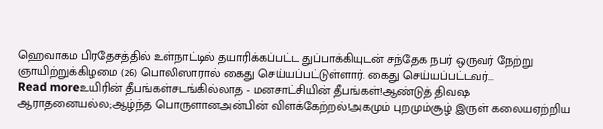ஹெவாகம பிரதேசத்தில் உள்நாட்டில் தயாரிக்கப்பட்ட துப்பாக்கியுடன் சந்தேக நபர் ஒருவர் நேற்று ஞாயிற்றுக்கிழமை (26) பொலிஸாரால் கைது செய்யப்பட்டுள்ளார். கைது செய்யப்பட்டவர்...
Read moreஉயிரின் தீபங்கள்சடங்கில்லாத - மனசாட்சியின் தீபங்கள்!ஆண்டுத் திவஷ ஆராதனையல்ல;ஆழ்ந்த பொருளானஅன்பின் விளக்கேற்றல்!அகமும் புறமும்சூழ் இருள் கலையஏற்றிய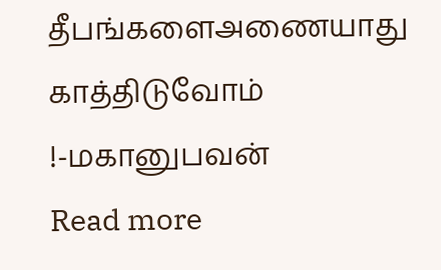தீபங்களைஅணையாது காத்திடுவோம் !-மகானுபவன்
Read more